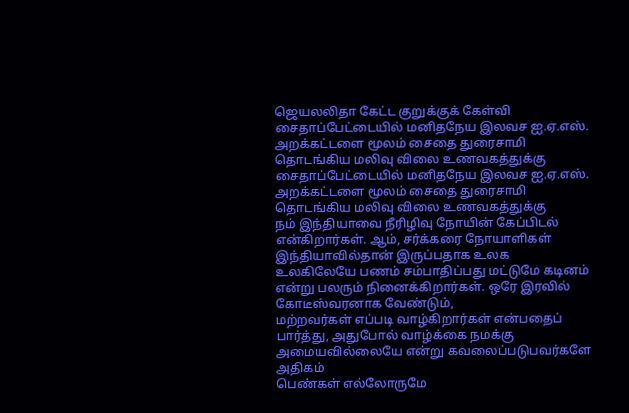ஜெயலலிதா கேட்ட குறுக்குக் கேள்வி
சைதாப்பேட்டையில் மனிதநேய இலவச ஐ.ஏ.எஸ். அறக்கட்டளை மூலம் சைதை துரைசாமி தொடங்கிய மலிவு விலை உணவகத்துக்கு
சைதாப்பேட்டையில் மனிதநேய இலவச ஐ.ஏ.எஸ். அறக்கட்டளை மூலம் சைதை துரைசாமி தொடங்கிய மலிவு விலை உணவகத்துக்கு
நம் இந்தியாவை நீரிழிவு நோயின் கேப்பிடல் என்கிறார்கள். ஆம், சர்க்கரை நோயாளிகள் இந்தியாவில்தான் இருப்பதாக உலக
உலகிலேயே பணம் சம்பாதிப்பது மட்டுமே கடினம் என்று பலரும் நினைக்கிறார்கள். ஒரே இரவில் கோடீஸ்வரனாக வேண்டும்,
மற்றவர்கள் எப்படி வாழ்கிறார்கள் என்பதைப் பார்த்து, அதுபோல் வாழ்க்கை நமக்கு அமையவில்லையே என்று கவலைப்படுபவர்களே அதிகம்
பெண்கள் எல்லோருமே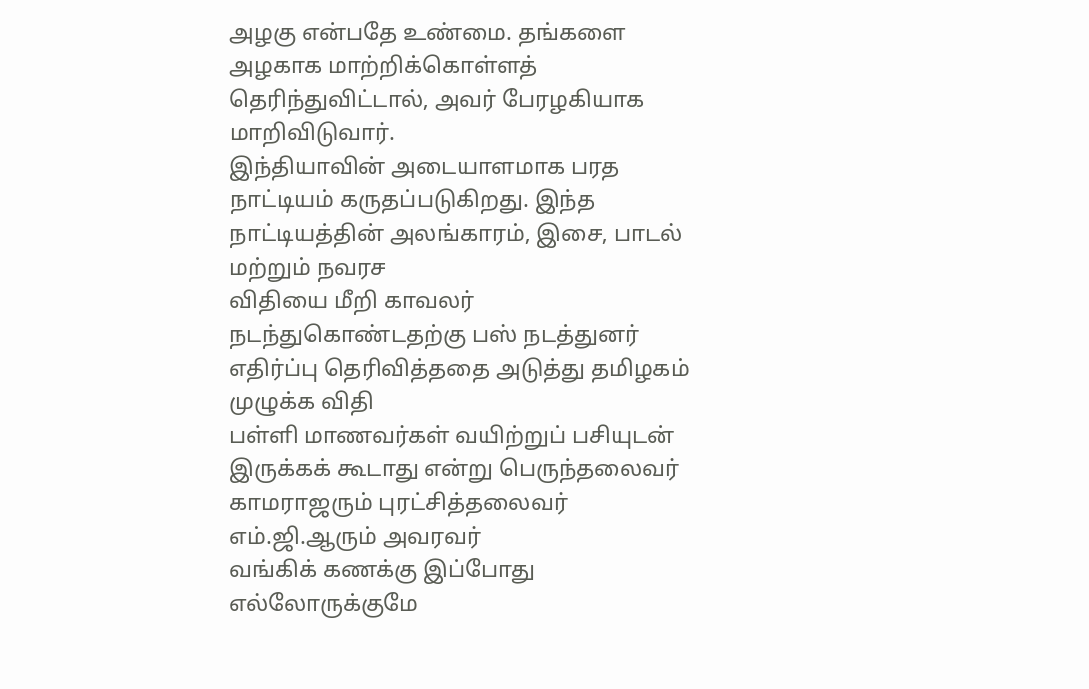அழகு என்பதே உண்மை. தங்களை அழகாக மாற்றிக்கொள்ளத் தெரிந்துவிட்டால், அவர் பேரழகியாக மாறிவிடுவார்.
இந்தியாவின் அடையாளமாக பரத நாட்டியம் கருதப்படுகிறது. இந்த நாட்டியத்தின் அலங்காரம், இசை, பாடல் மற்றும் நவரச
விதியை மீறி காவலர் நடந்துகொண்டதற்கு பஸ் நடத்துனர் எதிர்ப்பு தெரிவித்ததை அடுத்து தமிழகம் முழுக்க விதி
பள்ளி மாணவர்கள் வயிற்றுப் பசியுடன் இருக்கக் கூடாது என்று பெருந்தலைவர் காமராஜரும் புரட்சித்தலைவர் எம்.ஜி.ஆரும் அவரவர்
வங்கிக் கணக்கு இப்போது எல்லோருக்குமே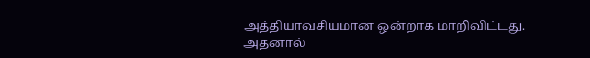அத்தியாவசியமான ஒன்றாக மாறிவிட்டது. அதனால்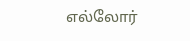எல்லோர்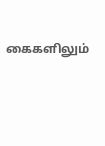கைகளிலும்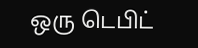ஒரு டெபிட்